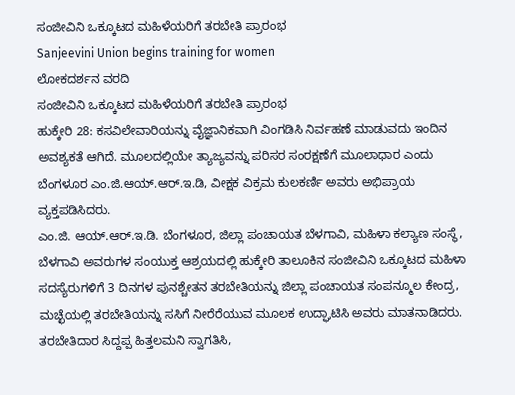ಸಂಜೀವಿನಿ ಒಕ್ಕೂಟದ ಮಹಿಳೆಯರಿಗೆ ತರಬೇತಿ ಪ್ರಾರಂಭ
Sanjeevini Union begins training for women
ಲೋಕದರ್ಶನ ವರದಿ
ಸಂಜೀವಿನಿ ಒಕ್ಕೂಟದ ಮಹಿಳೆಯರಿಗೆ ತರಬೇತಿ ಪ್ರಾರಂಭ
ಹುಕ್ಕೇರಿ 28: ಕಸವಿಲೇವಾರಿಯನ್ನು ವೈಜ್ಞಾನಿಕವಾಗಿ ವಿಂಗಡಿಸಿ ನಿರ್ವಹಣೆ ಮಾಡುವದು ಇಂದಿನ ಅವಶ್ಯಕತೆ ಆಗಿದೆ. ಮೂಲದಲ್ಲಿಯೇ ತ್ಯಾಜ್ಯವನ್ನು ಪರಿಸರ ಸಂರಕ್ಷಣೆಗೆ ಮೂಲಾಧಾರ ಎಂದು ಬೆಂಗಳೂರ ಎಂ.ಜಿ.ಆಯ್.ಆರ್.ಇ.ಡಿ, ವೀಕ್ಷಕ ವಿಕ್ರಮ ಕುಲಕರ್ಣಿ ಅವರು ಅಭಿಪ್ರಾಯ ವ್ಯಕ್ತಪಡಿಸಿದರು.
ಎಂ.ಜಿ. ಆಯ್.ಆರ್.ಇ.ಡಿ. ಬೆಂಗಳೂರ, ಜಿಲ್ಲಾ ಪಂಚಾಯತ ಬೆಳಗಾವಿ, ಮಹಿಳಾ ಕಲ್ಯಾಣ ಸಂಸ್ಥೆ, ಬೆಳಗಾವಿ ಅವರುಗಳ ಸಂಯುಕ್ತ ಆಶ್ರಯದಲ್ಲಿ ಹುಕ್ಕೇರಿ ತಾಲೂಕಿನ ಸಂಜೀವಿನಿ ಒಕ್ಕೂಟದ ಮಹಿಳಾ ಸದಸ್ಯೆರುಗಳಿಗೆ 3 ದಿನಗಳ ಪುನಶ್ಚೇತನ ತರಬೇತಿಯನ್ನು ಜಿಲ್ಲಾ ಪಂಚಾಯತ ಸಂಪನ್ಮೂಲ ಕೇಂದ್ರ, ಮಚ್ಛೆಯಲ್ಲಿ ತರಬೇತಿಯನ್ನು ಸಸಿಗೆ ನೀರೆರೆಯುವ ಮೂಲಕ ಉದ್ಘಾಟಿಸಿ ಅವರು ಮಾತನಾಡಿದರು.
ತರಬೇತಿದಾರ ಸಿದ್ದಪ್ಪ ಹಿತ್ತಲಮನಿ ಸ್ವಾಗತಿಸಿ,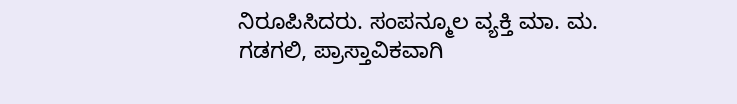ನಿರೂಪಿಸಿದರು. ಸಂಪನ್ಮೂಲ ವ್ಯಕ್ತಿ ಮಾ. ಮ. ಗಡಗಲಿ, ಪ್ರಾಸ್ತಾವಿಕವಾಗಿ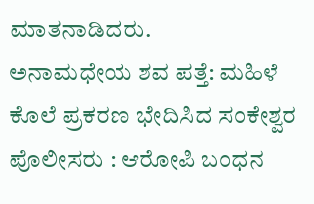ಮಾತನಾಡಿದರು.
ಅನಾಮಧೇಯ ಶವ ಪತ್ತೆ: ಮಹಿಳೆ ಕೊಲೆ ಪ್ರಕರಣ ಭೇದಿಸಿದ ಸಂಕೇಶ್ವರ ಪೊಲೀಸರು : ಆರೋಪಿ ಬಂಧನ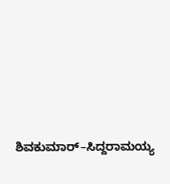ಶಿವಕುಮಾರ್–ಸಿದ್ದರಾಮಯ್ಯ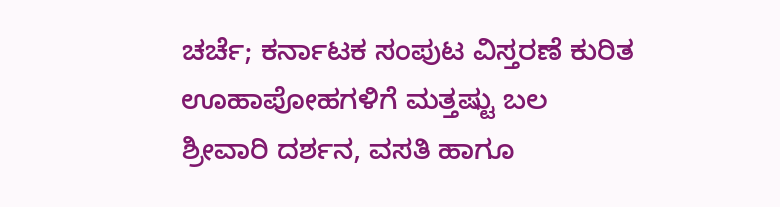ಚರ್ಚೆ; ಕರ್ನಾಟಕ ಸಂಪುಟ ವಿಸ್ತರಣೆ ಕುರಿತ ಊಹಾಪೋಹಗಳಿಗೆ ಮತ್ತಷ್ಟು ಬಲ
ಶ್ರೀವಾರಿ ದರ್ಶನ, ವಸತಿ ಹಾಗೂ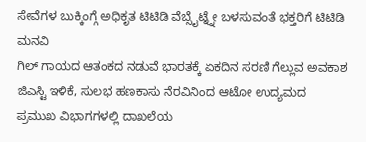ಸೇವೆಗಳ ಬುಕ್ಕಿಂಗ್ಗೆ ಅಧಿಕೃತ ಟಿಟಿಡಿ ವೆಬ್ಸೈಟ್ನ್ನೇ ಬಳಸುವಂತೆ ಭಕ್ತರಿಗೆ ಟಿಟಿಡಿ ಮನವಿ
ಗಿಲ್ ಗಾಯದ ಆತಂಕದ ನಡುವೆ ಭಾರತಕ್ಕೆ ಏಕದಿನ ಸರಣಿ ಗೆಲ್ಲುವ ಅವಕಾಶ
ಜಿಎಸ್ಟಿ ಇಳಿಕೆ, ಸುಲಭ ಹಣಕಾಸು ನೆರವಿನಿಂದ ಆಟೋ ಉದ್ಯಮದ ಪ್ರಮುಖ ವಿಭಾಗಗಳಲ್ಲಿ ದಾಖಲೆಯ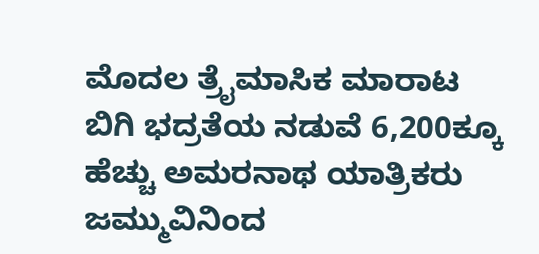ಮೊದಲ ತ್ರೈಮಾಸಿಕ ಮಾರಾಟ
ಬಿಗಿ ಭದ್ರತೆಯ ನಡುವೆ 6,200ಕ್ಕೂ ಹೆಚ್ಚು ಅಮರನಾಥ ಯಾತ್ರಿಕರು ಜಮ್ಮುವಿನಿಂದ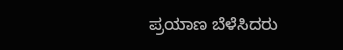ಪ್ರಯಾಣ ಬೆಳೆಸಿದರು